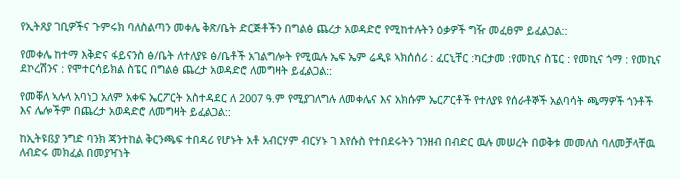የኢትጸያ ገቢዎችና ጉምሩክ ባለስልጣን መቀሌ ቅጽ/ቤት ድርጅቶችን በግልፅ ጨረታ አወዳድሮ የሚከተሉትን ዕቃዎች ግዥ መፈፀም ይፈልጋል::

የመቀሌ ከተማ እቅድና ፋይናንስ ፅ/ቤት ለተለያዩ ፅ/ቤቶች አገልግሎት የሚዉሉ ኤፍ ኤም ሬዲዩ ኣክሰሰሪ : ፈርኒቸር :ካርታመ :የመኪና ስፔር : የመኪና ጎማ : የመኪና ደኮረሽንና : የሞተርሳይክል ስፔር በግልፅ ጨረታ አወዳድሮ ለመግዛት ይፈልጋል::

የመቐለ ኣሉላ አባነጋ አለም አቀፍ ኤርፖርት አስተዳደር ለ 2007 ዓ.ም የሚያገለግሉ ለመቀሌና እና አክሱም ኤርፖርቶች የተለያዩ የሰራቶኞች አልባሳት ጫማዎች ጎንቶች እና ሌሎችም በጨረታ አወዳድሮ ለመግዛት ይፈልጋል::

ከኢትዩßያ ንግድ ባንክ ጃንተከል ቅርንጫፍ ተበዳሪ የሆኑት አቶ አብርሃም ብርሃኑ ገ እየሱስ የተበደሩትን ገንዘብ በብድር ዉሉ መሠረት በወቅቱ መመለስ ባለመቻላቸዉ ለብድሩ መክፈል በመያዣነት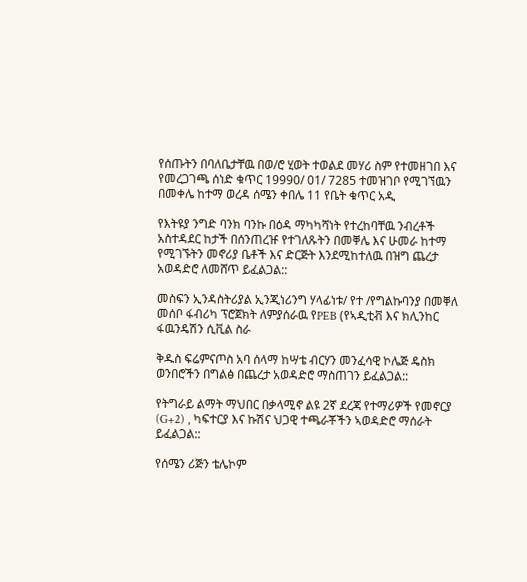የሰጡትን በባለቤታቸዉ በወ/ሮ ሂወት ተወልደ መሃሪ ስም የተመዘገበ እና የመረጋገጫ ሰነድ ቁጥር 19990/ 01/ 7285 ተመዝገቦ የሚገኘዉን በመቀሌ ከተማ ወረዳ ሰሜን ቀበሌ 11 የቤት ቁጥር አዲ

የእትዩያ ንግድ ባንክ ባንኩ በዕዳ ማካካሻነት የተረከባቸዉ ንብረቶች አስተዳደር ከታች በሰንጠረዡ የተገለጹትን በመቐሌ እና ሁመራ ከተማ የሚገኙትን መኖሪያ ቤቶች እና ድርጅት እንደሚከተለዉ በዝግ ጨረታ አወዳድሮ ለመሸጥ ይፈልጋል::

መስፍን ኢንዳስትሪያል ኢንጂነሪንግ ሃላፊነቱ/ የተ /የግልኩባንያ በመቐለ መሰቦ ፋብሪካ ፕሮጀክት ለምያሰራዉ የPEB (የኣዲቲቭ እና ክሊንከር ፋዉንዴሽን ሲቪል ስራ

ቅዱስ ፍሬምናጦስ አባ ሰላማ ከሣቴ ብርሃን መንፈሳዊ ኮሌጅ ዴስክ ወንበሮችን በግልፅ በጨረታ አወዳድሮ ማስጠገን ይፈልጋል::

የትግራይ ልማት ማህበር በቃላሚኖ ልዩ 2ኛ ደረጃ የተማሪዎች የመኖርያ (G+2) , ካፍተርያ እና ኩሽና ህጋዊ ተጫራቾችን ኣወዳድሮ ማሰራት ይፈልጋል::

የሰሜን ሪጅን ቴሌኮም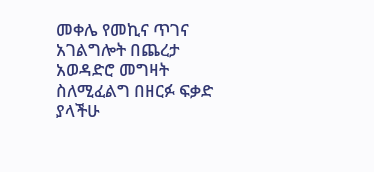መቀሌ የመኪና ጥገና አገልግሎት በጨረታ አወዳድሮ መግዛት ስለሚፈልግ በዘርፉ ፍቃድ ያላችሁ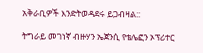አቅራቢዎች እንድትወዳደሩ ይጋብዛል::

ትግራይ መገነኛ ብዙሃን ኤጀንሲ የቴሌፎን ኦፕሪተር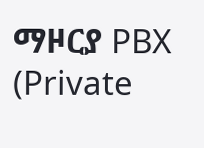ማዞርያ PBX (Private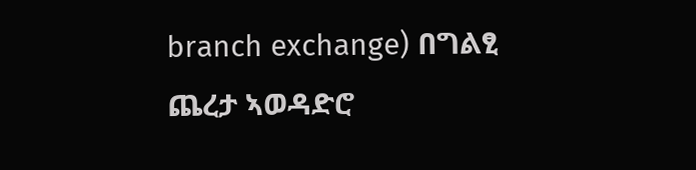branch exchange) በግልፂ ጨረታ ኣወዳድሮ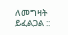ለመግዛት ይፈልጋል ::